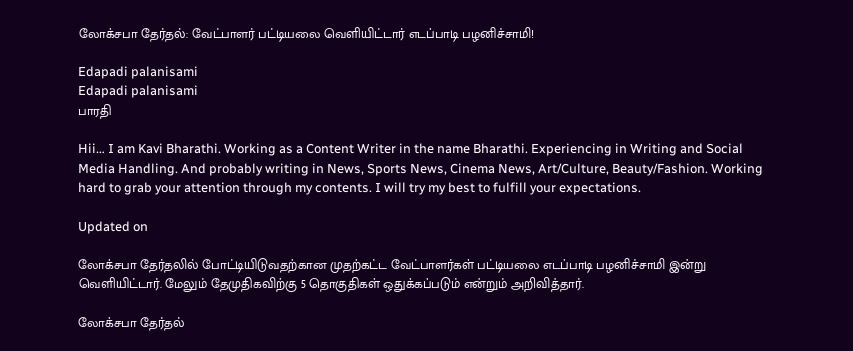லோக்சபா தேர்தல்: வேட்பாளர் பட்டியலை வெளியிட்டார் எடப்பாடி பழனிச்சாமி!

Edapadi palanisami
Edapadi palanisami
பாரதி

Hii… I am Kavi Bharathi. Working as a Content Writer in the name Bharathi. Experiencing in Writing and Social Media Handling. And probably writing in News, Sports News, Cinema News, Art/Culture, Beauty/Fashion. Working hard to grab your attention through my contents. I will try my best to fulfill your expectations.

Updated on

லோக்சபா தேர்தலில் போட்டியிடுவதற்கான முதற்கட்ட வேட்பாளர்கள் பட்டியலை எடப்பாடி பழனிச்சாமி இன்று வெளியிட்டார். மேலும் தேமுதிகவிற்கு 5 தொகுதிகள் ஒதுக்கப்படும் என்றும் அறிவித்தார்.

லோக்சபா தேர்தல்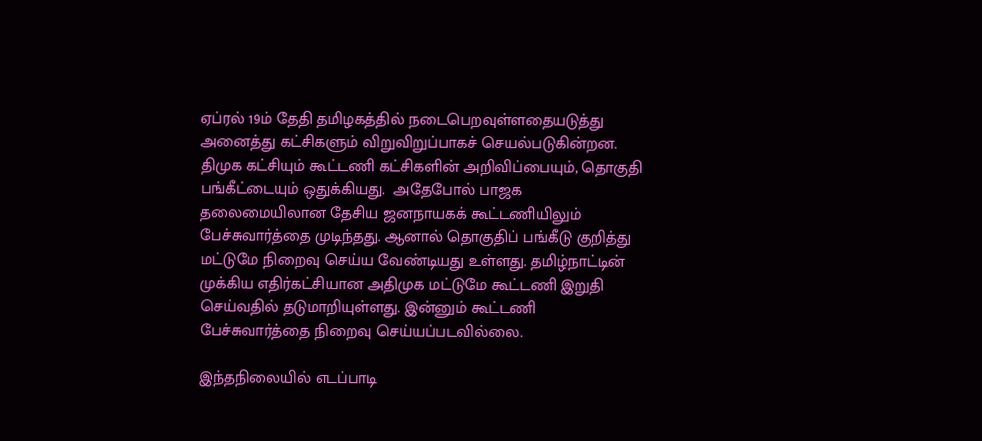ஏப்ரல் 19ம் தேதி தமிழகத்தில் நடைபெறவுள்ளதையடுத்து அனைத்து கட்சிகளும் விறுவிறுப்பாகச் செயல்படுகின்றன. திமுக கட்சியும் கூட்டணி கட்சிகளின் அறிவிப்பையும், தொகுதி பங்கீட்டையும் ஒதுக்கியது.  அதேபோல் பாஜக தலைமையிலான தேசிய ஜனநாயகக் கூட்டணியிலும் பேச்சுவார்த்தை முடிந்தது. ஆனால் தொகுதிப் பங்கீடு குறித்து மட்டுமே நிறைவு செய்ய வேண்டியது உள்ளது. தமிழ்நாட்டின் முக்கிய எதிர்கட்சியான அதிமுக மட்டுமே கூட்டணி இறுதி செய்வதில் தடுமாறியுள்ளது. இன்னும் கூட்டணி பேச்சுவார்த்தை நிறைவு செய்யப்படவில்லை.

இந்தநிலையில் எடப்பாடி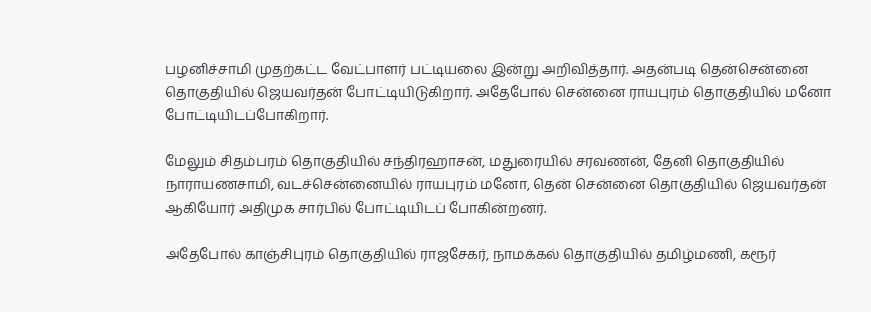பழனிச்சாமி முதற்கட்ட வேட்பாளர் பட்டியலை இன்று அறிவித்தார். அதன்படி தென்சென்னை தொகுதியில் ஜெயவர்தன் போட்டியிடுகிறார். அதேபோல் சென்னை ராயபுரம் தொகுதியில் மனோ போட்டியிடப்போகிறார்.

மேலும் சிதம்பரம் தொகுதியில் சந்திரஹாசன், மதுரையில் சரவணன், தேனி தொகுதியில் நாராயணசாமி, வடச்சென்னையில் ராயபுரம் மனோ, தென் சென்னை தொகுதியில் ஜெயவர்தன் ஆகியோர் அதிமுக சார்பில் போட்டியிடப் போகின்றனர்.

அதேபோல் காஞ்சிபுரம் தொகுதியில் ராஜசேகர், நாமக்கல் தொகுதியில் தமிழ்மணி, கரூர்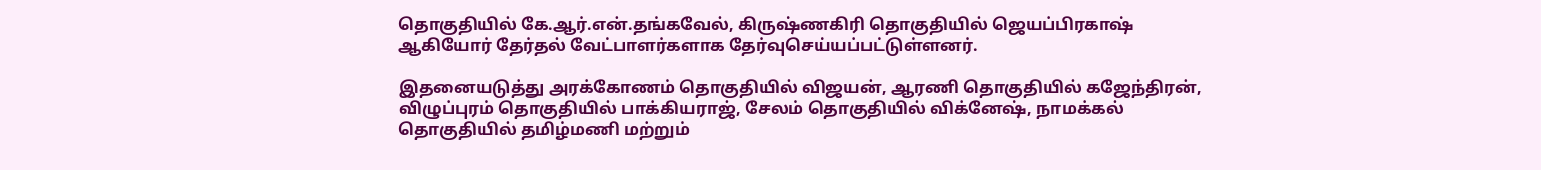தொகுதியில் கே.ஆர்.என்.தங்கவேல், கிருஷ்ணகிரி தொகுதியில் ஜெயப்பிரகாஷ் ஆகியோர் தேர்தல் வேட்பாளர்களாக தேர்வுசெய்யப்பட்டுள்ளனர்.

இதனையடுத்து அரக்கோணம் தொகுதியில் விஜயன், ஆரணி தொகுதியில் கஜேந்திரன், விழுப்புரம் தொகுதியில் பாக்கியராஜ், சேலம் தொகுதியில் விக்னேஷ், நாமக்கல் தொகுதியில் தமிழ்மணி மற்றும்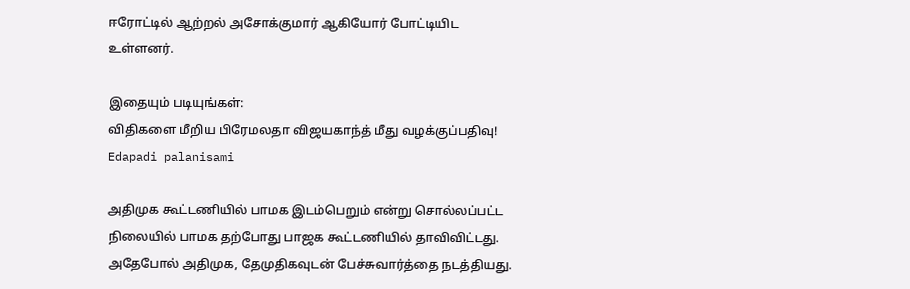ஈரோட்டில் ஆற்றல் அசோக்குமார் ஆகியோர் போட்டியிட உள்ளனர்.

இதையும் படியுங்கள்:
விதிகளை மீறிய பிரேமலதா விஜயகாந்த் மீது வழக்குப்பதிவு!
Edapadi palanisami

அதிமுக கூட்டணியில் பாமக இடம்பெறும் என்று சொல்லப்பட்ட நிலையில் பாமக தற்போது பாஜக கூட்டணியில் தாவிவிட்டது. அதேபோல் அதிமுக, தேமுதிகவுடன் பேச்சுவார்த்தை நடத்தியது.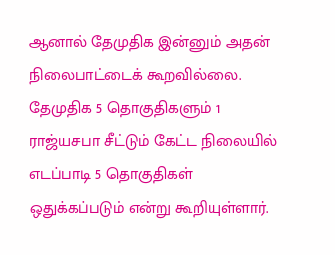ஆனால் தேமுதிக இன்னும் அதன் நிலைபாட்டைக் கூறவில்லை. தேமுதிக 5 தொகுதிகளும் 1 ராஜ்யசபா சீட்டும் கேட்ட நிலையில் எடப்பாடி 5 தொகுதிகள் ஒதுக்கப்படும் என்று கூறியுள்ளார்.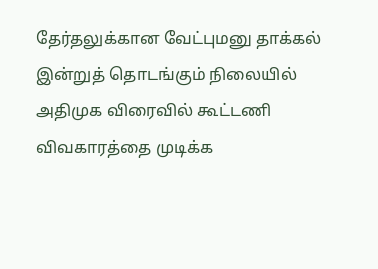தேர்தலுக்கான வேட்புமனு தாக்கல் இன்றுத் தொடங்கும் நிலையில் அதிமுக விரைவில் கூட்டணி விவகாரத்தை முடிக்க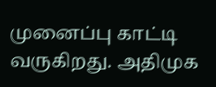முனைப்பு காட்டி வருகிறது. அதிமுக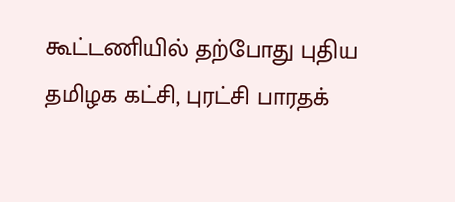கூட்டணியில் தற்போது புதிய தமிழக கட்சி, புரட்சி பாரதக்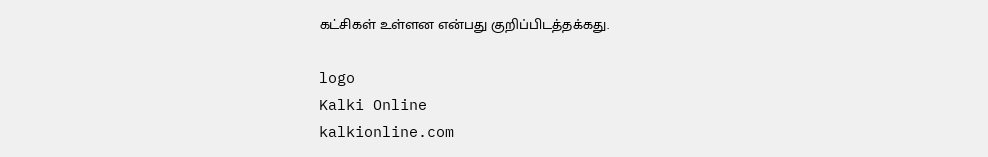கட்சிகள் உள்ளன என்பது குறிப்பிடத்தக்கது.

logo
Kalki Online
kalkionline.com